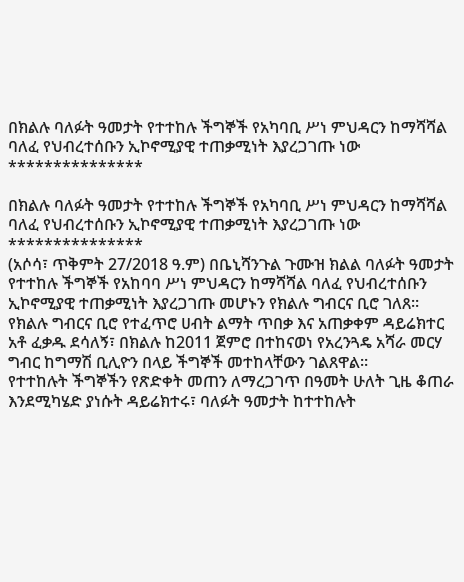በክልሉ ባለፉት ዓመታት የተተከሉ ችግኞች የአካባቢ ሥነ ምህዳርን ከማሻሻል ባለፈ የህብረተሰቡን ኢኮኖሚያዊ ተጠቃሚነት እያረጋገጡ ነው ***************

በክልሉ ባለፉት ዓመታት የተተከሉ ችግኞች የአካባቢ ሥነ ምህዳርን ከማሻሻል ባለፈ የህብረተሰቡን ኢኮኖሚያዊ ተጠቃሚነት እያረጋገጡ ነው
***************
(አሶሳ፣ ጥቅምት 27/2018 ዓ.ም) በቤኒሻንጉል ጉሙዝ ክልል ባለፉት ዓመታት የተተከሉ ችግኞች የአከባባ ሥነ ምህዳርን ከማሻሻል ባለፈ የህብረተሰቡን ኢኮኖሚያዊ ተጠቃሚነት እያረጋገጡ መሆኑን የክልሉ ግብርና ቢሮ ገለጸ።
የክልሉ ግብርና ቢሮ የተፈጥሮ ሀብት ልማት ጥበቃ እና አጠቃቀም ዳይሬክተር አቶ ፈቃዱ ደሳለኝ፣ በክልሉ ከ2011 ጀምሮ በተከናወነ የአረንጓዴ አሻራ መርሃ ግብር ከግማሽ ቢሊዮን በላይ ችግኞች መተከላቸውን ገልጸዋል።
የተተከሉት ችግኞችን የጽድቀት መጠን ለማረጋገጥ በዓመት ሁለት ጊዜ ቆጠራ እንደሚካሄድ ያነሱት ዳይሬክተሩ፣ ባለፉት ዓመታት ከተተከሉት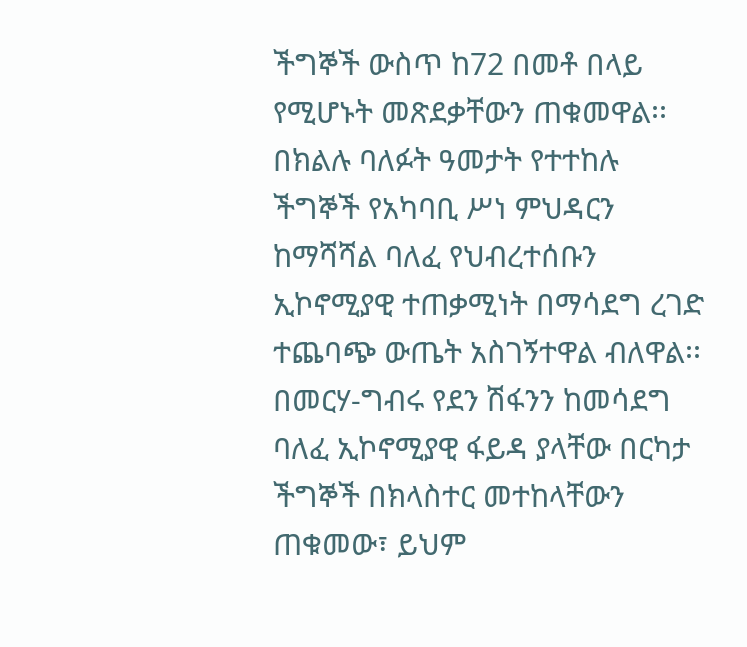ችግኞች ውስጥ ከ72 በመቶ በላይ የሚሆኑት መጽደቃቸውን ጠቁመዋል፡፡
በክልሉ ባለፉት ዓመታት የተተከሉ ችግኞች የአካባቢ ሥነ ምህዳርን ከማሻሻል ባለፈ የህብረተሰቡን ኢኮኖሚያዊ ተጠቃሚነት በማሳደግ ረገድ ተጨባጭ ውጤት አስገኝተዋል ብለዋል፡፡
በመርሃ-ግብሩ የደን ሽፋንን ከመሳደግ ባለፈ ኢኮኖሚያዊ ፋይዳ ያላቸው በርካታ ችግኞች በክላስተር መተከላቸውን ጠቁመው፣ ይህም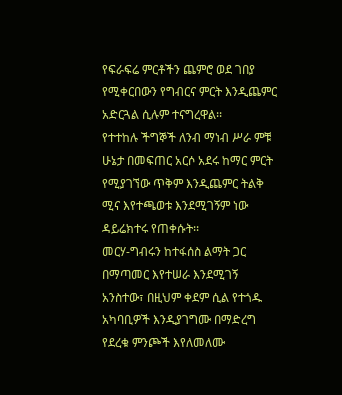የፍራፍሬ ምርቶችን ጨምሮ ወደ ገበያ የሚቀርበውን የግብርና ምርት እንዲጨምር አድርጓል ሲሉም ተናግረዋል፡፡
የተተከሉ ችግኞች ለንብ ማነብ ሥራ ምቹ ሁኔታ በመፍጠር አርሶ አደሩ ከማር ምርት የሚያገኘው ጥቅም እንዲጨምር ትልቅ ሚና እየተጫወቱ እንደሚገኝም ነው ዳይሬክተሩ የጠቀሱት፡፡
መርሃ-ግብሩን ከተፋሰስ ልማት ጋር በማጣመር እየተሠራ እንደሚገኝ አንስተው፣ በዚህም ቀደም ሲል የተጎዱ አካባቢዎች እንዲያገግሙ በማድረግ የደረቁ ምንጮች እየለመለሙ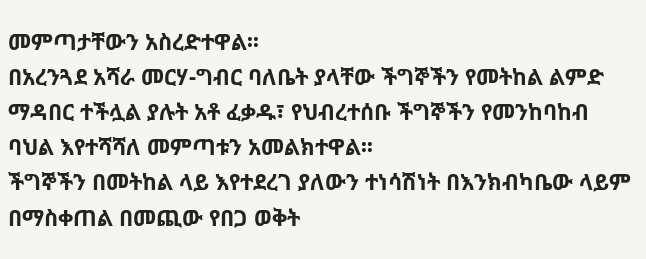መምጣታቸውን አስረድተዋል፡፡
በአረንጓደ አሻራ መርሃ-ግብር ባለቤት ያላቸው ችግኞችን የመትከል ልምድ ማዳበር ተችሏል ያሉት አቶ ፈቃዱ፣ የህብረተሰቡ ችግኞችን የመንከባከብ ባህል እየተሻሻለ መምጣቱን አመልክተዋል፡፡
ችግኞችን በመትከል ላይ እየተደረገ ያለውን ተነሳሽነት በእንክብካቤው ላይም በማስቀጠል በመጪው የበጋ ወቅት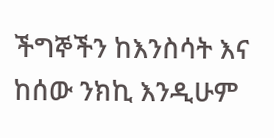ችግኞችን ከእንስሳት እና ከሰው ንክኪ እንዲሁም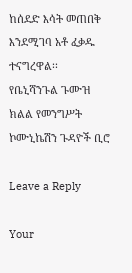ከሰደድ እሳት መጠበቅ እንደሚገባ አቶ ፈቃዱ ተናግረዋል፡፡
የቤኒሻንጉል ጉሙዝ ክልል የመንግሥት ኮሙኒኬሽን ጉዳዮች ቢሮ

Leave a Reply

Your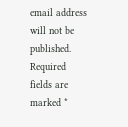email address will not be published. Required fields are marked *